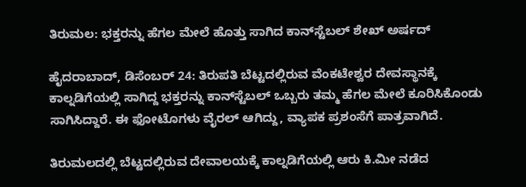ತಿರುಮಲ: ಭಕ್ತರನ್ನು ಹೆಗಲ ಮೇಲೆ ಹೊತ್ತು ಸಾಗಿದ ಕಾನ್‌ಸ್ಟೆಬಲ್ ಶೇಖ್ ಅರ್ಷದ್

ಹೈದರಾಬಾದ್, ಡಿಸೆಂಬರ್ 24: ತಿರುಪತಿ ಬೆಟ್ಟದಲ್ಲಿರುವ ವೆಂಕಟೇಶ್ವರ ದೇವಸ್ಥಾನಕ್ಕೆ ಕಾಲ್ನಡಿಗೆಯಲ್ಲಿ ಸಾಗಿದ್ದ ಭಕ್ತರನ್ನು ಕಾನ್‌ಸ್ಟೆಬಲ್ ಒಬ್ಬರು ತಮ್ಮ ಹೆಗಲ ಮೇಲೆ ಕೂರಿಸಿಕೊಂಡು ಸಾಗಿಸಿದ್ದಾರೆ. ಈ ಫೋಟೊಗಳು ವೈರಲ್ ಆಗಿದ್ದು, ವ್ಯಾಪಕ ಪ್ರಶಂಸೆಗೆ ಪಾತ್ರವಾಗಿದೆ.

ತಿರುಮಲದಲ್ಲಿ ಬೆಟ್ಟದಲ್ಲಿರುವ ದೇವಾಲಯಕ್ಕೆ ಕಾಲ್ನಡಿಗೆಯಲ್ಲಿ ಆರು ಕಿ.ಮೀ ನಡೆದ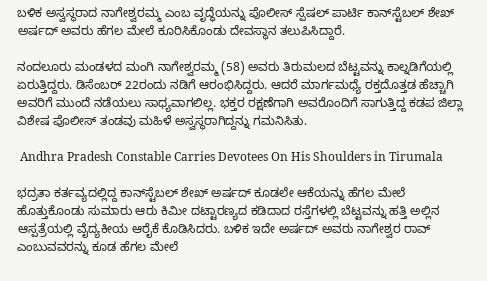ಬಳಿಕ ಅಸ್ವಸ್ಥರಾದ ನಾಗೇಶ್ವರಮ್ಮ ಎಂಬ ವೃದ್ಧೆಯನ್ನು ಪೊಲೀಸ್ ಸ್ಪೆಷಲ್ ಪಾರ್ಟಿ ಕಾನ್‌ಸ್ಟೆಬಲ್ ಶೇಖ್ ಅರ್ಷದ್ ಅವರು ಹೆಗಲ ಮೇಲೆ ಕೂರಿಸಿಕೊಂಡು ದೇವಸ್ಥಾನ ತಲುಪಿಸಿದ್ದಾರೆ.

ನಂದಲೂರು ಮಂಡಳದ ಮಂಗಿ ನಾಗೇಶ್ವರಮ್ಮ (58) ಅವರು ತಿರುಮಲದ ಬೆಟ್ಟವನ್ನು ಕಾಲ್ನಡಿಗೆಯಲ್ಲಿ ಏರುತ್ತಿದ್ದರು. ಡಿಸೆಂಬರ್ 22ರಂದು ನಡಿಗೆ ಆರಂಭಿಸಿದ್ದರು. ಆದರೆ ಮಾರ್ಗಮಧ್ಯೆ ರಕ್ತದೊತ್ತಡ ಹೆಚ್ಚಾಗಿ ಅವರಿಗೆ ಮುಂದೆ ನಡೆಯಲು ಸಾಧ್ಯವಾಗಲಿಲ್ಲ. ಭಕ್ತರ ರಕ್ಷಣೆಗಾಗಿ ಅವರೊಂದಿಗೆ ಸಾಗುತ್ತಿದ್ದ ಕಡಪ ಜಿಲ್ಲಾ ವಿಶೇಷ ಪೊಲೀಸ್ ತಂಡವು ಮಹಿಳೆ ಅಸ್ವಸ್ಥರಾಗಿದ್ದನ್ನು ಗಮನಿಸಿತು.

 Andhra Pradesh Constable Carries Devotees On His Shoulders in Tirumala

ಭದ್ರತಾ ಕರ್ತವ್ಯದಲ್ಲಿದ್ದ ಕಾನ್‌ಸ್ಟೆಬಲ್ ಶೇಖ್ ಅರ್ಷದ್ ಕೂಡಲೇ ಆಕೆಯನ್ನು ಹೆಗಲ ಮೇಲೆ ಹೊತ್ತುಕೊಂಡು ಸುಮಾರು ಆರು ಕಿಮೀ ದಟ್ಟಾರಣ್ಯದ ಕಡಿದಾದ ರಸ್ತೆಗಳಲ್ಲಿ ಬೆಟ್ಟವನ್ನು ಹತ್ತಿ ಅಲ್ಲಿನ ಆಸ್ಪತ್ರೆಯಲ್ಲಿ ವೈದ್ಯಕೀಯ ಆರೈಕೆ ಕೊಡಿಸಿದರು. ಬಳಿಕ ಇದೇ ಅರ್ಷದ್ ಅವರು ನಾಗೇಶ್ವರ ರಾವ್ ಎಂಬುವವರನ್ನು ಕೂಡ ಹೆಗಲ ಮೇಲೆ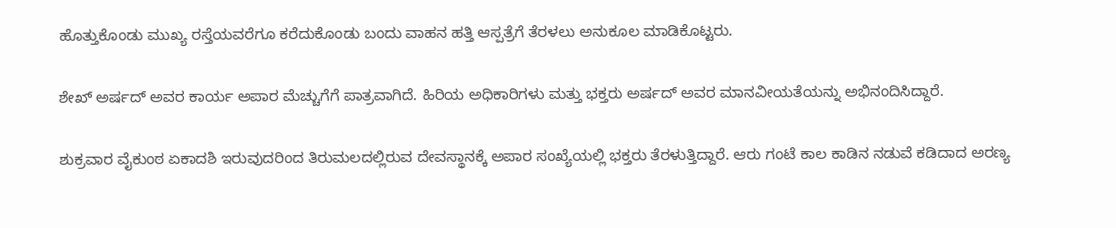ಹೊತ್ತುಕೊಂಡು ಮುಖ್ಯ ರಸ್ತೆಯವರೆಗೂ ಕರೆದುಕೊಂಡು ಬಂದು ವಾಹನ ಹತ್ತಿ ಆಸ್ಪತ್ರೆಗೆ ತೆರಳಲು ಅನುಕೂಲ ಮಾಡಿಕೊಟ್ಟರು.

ಶೇಖ್ ಅರ್ಷದ್ ಅವರ ಕಾರ್ಯ ಅಪಾರ ಮೆಚ್ಚುಗೆಗೆ ಪಾತ್ರವಾಗಿದೆ. ಹಿರಿಯ ಅಧಿಕಾರಿಗಳು ಮತ್ತು ಭಕ್ತರು ಅರ್ಷದ್ ಅವರ ಮಾನವೀಯತೆಯನ್ನು ಅಭಿನಂದಿಸಿದ್ದಾರೆ.

ಶುಕ್ರವಾರ ವೈಕುಂಠ ಏಕಾದಶಿ ಇರುವುದರಿಂದ ತಿರುಮಲದಲ್ಲಿರುವ ದೇವಸ್ಥಾನಕ್ಕೆ ಅಪಾರ ಸಂಖ್ಯೆಯಲ್ಲಿ ಭಕ್ತರು ತೆರಳುತ್ತಿದ್ದಾರೆ. ಆರು ಗಂಟೆ ಕಾಲ ಕಾಡಿನ ನಡುವೆ ಕಡಿದಾದ ಅರಣ್ಯ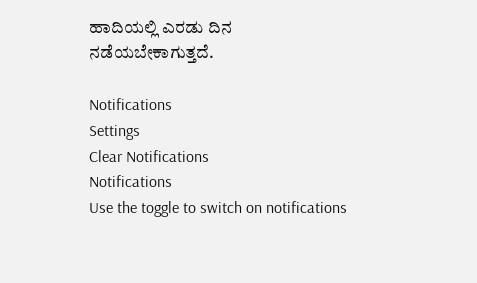ಹಾದಿಯಲ್ಲಿ ಎರಡು ದಿನ ನಡೆಯಬೇಕಾಗುತ್ತದೆ.

Notifications
Settings
Clear Notifications
Notifications
Use the toggle to switch on notifications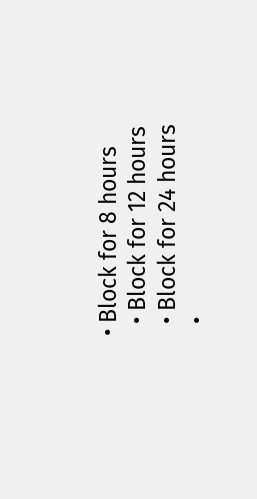• Block for 8 hours
  • Block for 12 hours
  • Block for 24 hours
  •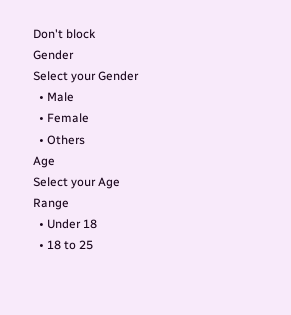Don't block
Gender
Select your Gender
  • Male
  • Female
  • Others
Age
Select your Age Range
  • Under 18
  • 18 to 25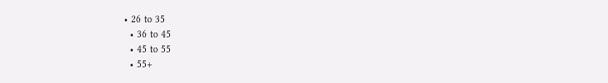• 26 to 35
  • 36 to 45
  • 45 to 55
  • 55+